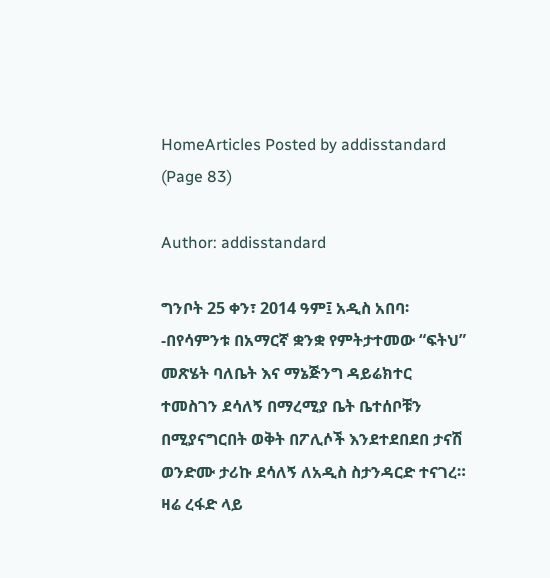HomeArticles Posted by addisstandard (Page 83)

Author: addisstandard

ግንቦት 25 ቀን፣ 2014 ዓም፤ አዲስ አበባ፡-በየሳምንቱ በአማርኛ ቋንቋ የምትታተመው “ፍትህ” መጽሄት ባለቤት እና ማኔጅንግ ዳይሬክተር ተመስገን ደሳለኝ በማረሚያ ቤት ቤተሰቦቹን በሚያናግርበት ወቅት በፖሊሶች እንደተደበደበ ታናሽ ወንድሙ ታሪኩ ደሳለኝ ለአዲስ ስታንዳርድ ተናገረ። ዛሬ ረፋድ ላይ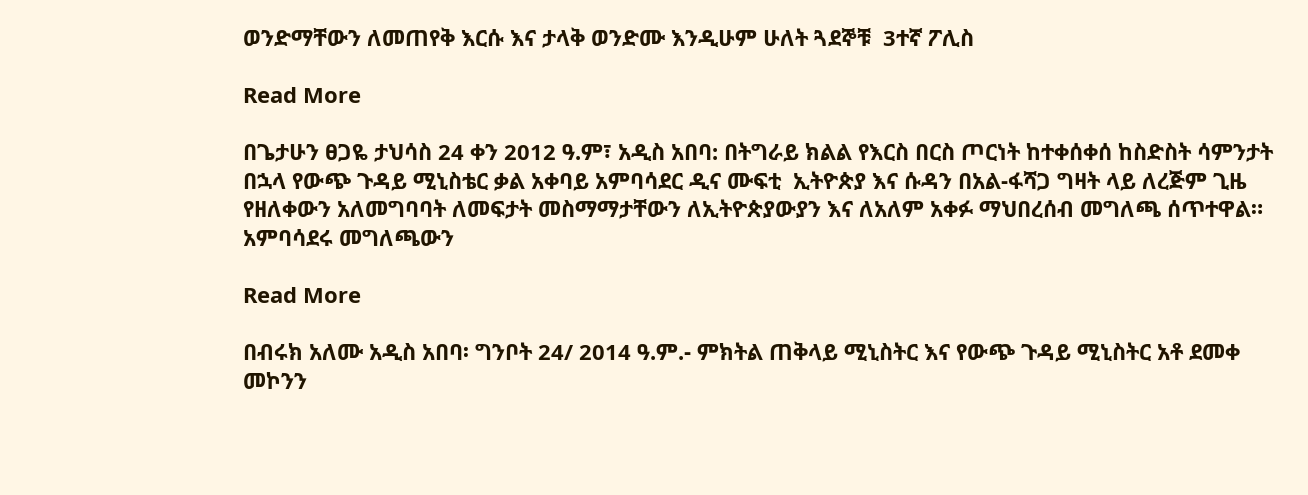ወንድማቸውን ለመጠየቅ እርሱ እና ታላቅ ወንድሙ እንዲሁም ሁለት ጓደኞቹ  3ተኛ ፖሊስ

Read More

በጌታሁን ፀጋዬ ታህሳስ 24 ቀን 2012 ዓ.ም፣ አዲስ አበባ: በትግራይ ክልል የእርስ በርስ ጦርነት ከተቀሰቀሰ ከስድስት ሳምንታት በኋላ የውጭ ጉዳይ ሚኒስቴር ቃል አቀባይ አምባሳደር ዲና ሙፍቲ  ኢትዮጵያ እና ሱዳን በአል-ፋሻጋ ግዛት ላይ ለረጅም ጊዜ የዘለቀውን አለመግባባት ለመፍታት መስማማታቸውን ለኢትዮጵያውያን እና ለአለም አቀፉ ማህበረሰብ መግለጫ ሰጥተዋል። አምባሳደሩ መግለጫውን

Read More

በብሩክ አለሙ አዲስ አበባ፡ ግንቦት 24/ 2014 ዓ.ም.- ምክትል ጠቅላይ ሚኒስትር እና የውጭ ጉዳይ ሚኒስትር አቶ ደመቀ መኮንን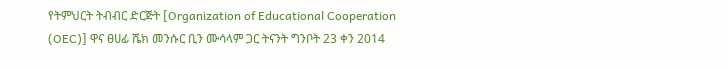የትምህርት ትብብር ድርጅት [Organization of Educational Cooperation (OEC)] ዋና ፀሀፊ ሼክ መንሱር ቢን ሙሳላም ጋር ትናንት ግንቦት 23 ቀን 2014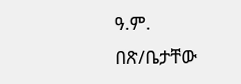ዓ.ም. በጽ/ቤታቸው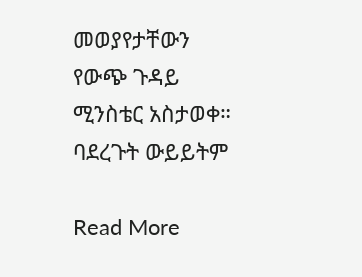መወያየታቸውን የውጭ ጉዳይ ሚንስቴር አስታወቀ። ባደረጉት ውይይትም

Read More